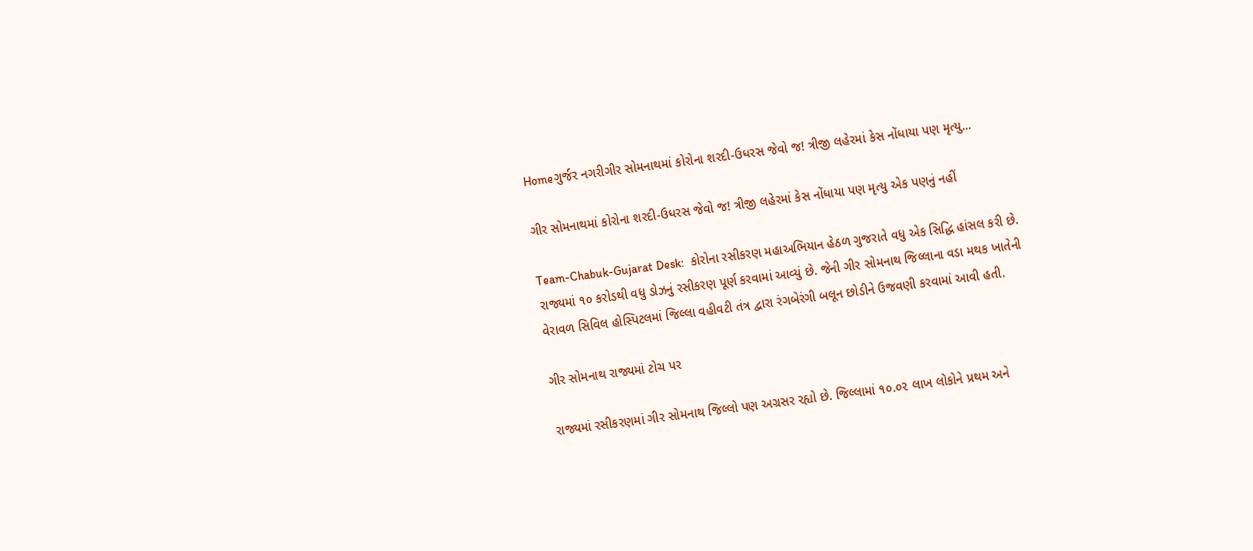Homeગુર્જર નગરીગીર સોમનાથમાં કોરોના શરદી-ઉધરસ જેવો જ! ત્રીજી લહેરમાં કેસ નોંધાયા પણ મૃત્યુ...

ગીર સોમનાથમાં કોરોના શરદી-ઉધરસ જેવો જ! ત્રીજી લહેરમાં કેસ નોંધાયા પણ મૃત્યુ એક પણનું નહીં

Team-Chabuk-Gujarat Desk:  કોરોના રસીકરણ મહાઅભિયાન હેઠળ ગુજરાતે વધુ એક સિદ્ધિ હાંસલ કરી છે. રાજ્યમાં ૧૦ કરોડથી વધુ ડોઝનું રસીકરણ પૂર્ણ કરવામાં આવ્યું છે. જેની ગીર સોમનાથ જિલ્લાના વડા મથક ખાતેની વેરાવળ સિવિલ હોસ્પિટલમાં જિલ્લા વહીવટી તંત્ર દ્વારા રંગબેરંગી બલૂન છોડીને ઉજવણી કરવામાં આવી હતી.

ગીર સોમનાથ રાજ્યમાં ટોચ પર

રાજ્યમાં રસીકરણમાં ગીર સોમનાથ જિલ્લો પણ અગ્રસર રહ્યો છે. જિલ્લામાં ૧૦.૦૨ લાખ લોકોને પ્રથમ અને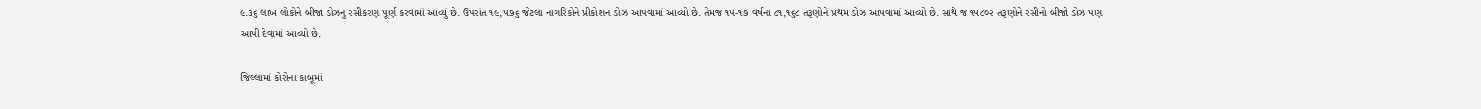૯.૩૬ લાખ લોકોને બીજા ડોઝનુ રસીકરણ પૂર્ણ કરવામાં આવ્યું છે. ઉપરાંત ૧૯,૫૭૬ જેટલા નાગરિકોને પ્રીકોશન ડોઝ આપવામાં આવ્યો છે. તેમજ ૧૫-૧૭ વર્ષના ૮૧,૧૬૮ તરૂણોને પ્રથમ ડોઝ આપવામાં આવ્યો છે. સાથે જ ૧૫૮૦૨ તરૂણોને રસીનો બીજો ડોઝ પણ આપી દેવામાં આવ્યો છે.

જિલ્લામાં કોરોના કાબૂમાં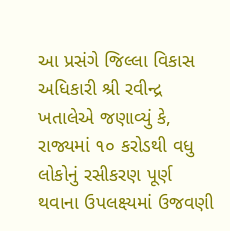આ પ્રસંગે જિલ્લા વિકાસ અધિકારી શ્રી રવીન્દ્ર ખતાલેએ જણાવ્યું કે, રાજ્યમાં ૧૦ કરોડથી વધુ લોકોનું રસીકરણ પૂર્ણ થવાના ઉપલક્ષ્યમાં ઉજવણી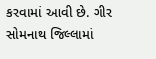કરવામાં આવી છે. ગીર સોમનાથ જિલ્લામાં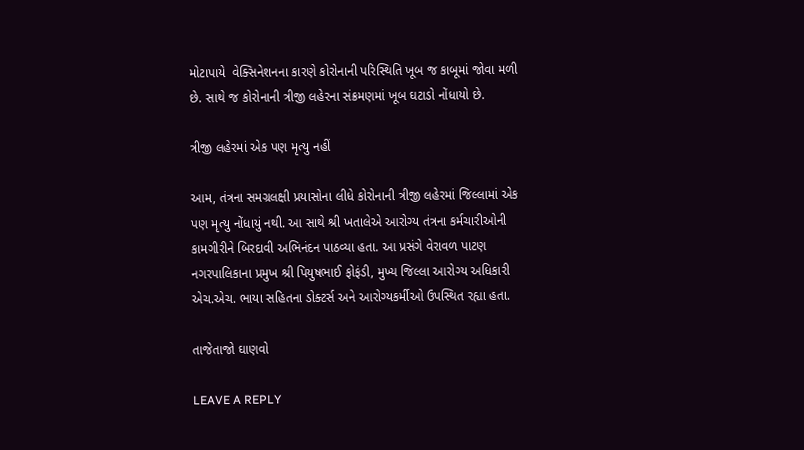મોટાપાયે  વેક્સિનેશનના કારણે કોરોનાની પરિસ્થિતિ ખૂબ જ કાબૂમાં જોવા મળી છે. સાથે જ કોરોનાની ત્રીજી લહેરના સંક્રમણમાં ખૂબ ઘટાડો નોંધાયો છે.

ત્રીજી લહેરમાં એક પણ મૃત્યુ નહીં

આમ, તંત્રના સમગ્રલક્ષી પ્રયાસોના લીધે કોરોનાની ત્રીજી લહેરમાં જિલ્લામાં એક પણ મૃત્યુ નોંધાયું નથી. આ સાથે શ્રી ખતાલેએ આરોગ્ય તંત્રના કર્મચારીઓની કામગીરીને બિરદાવી અભિનંદન પાઠવ્યા હતા. આ પ્રસંગે વેરાવળ પાટણ નગરપાલિકાના પ્રમુખ શ્રી પિયુષભાઈ ફોફંડી, મુખ્ય જિલ્લા આરોગ્ય અધિકારી એચ.એચ. ભાયા સહિતના ડોક્ટર્સ અને આરોગ્યકર્મીઓ ઉપસ્થિત રહ્યા હતા.

તાજેતાજો ઘાણવો

LEAVE A REPLY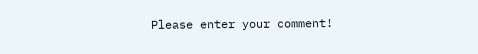Please enter your comment!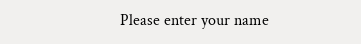Please enter your name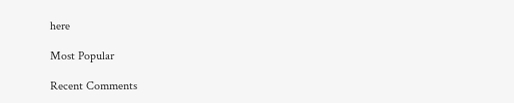here

Most Popular

Recent Comments